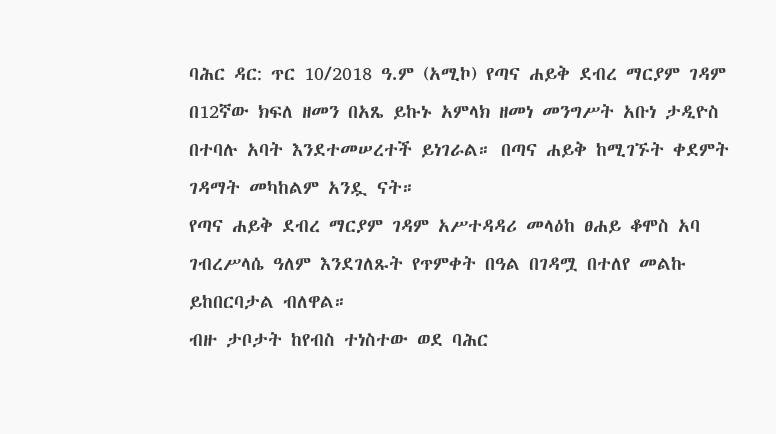ባሕር ዳር: ጥር 10/2018 ዓ.ም (አሚኮ) የጣና ሐይቅ ደብረ ማርያም ገዳም በ12ኛው ክፍለ ዘመን በአጼ ይኩኑ አምላክ ዘመነ መንግሥት አቡነ ታዲዮስ በተባሉ አባት እንደተመሠረተች ይነገራል። በጣና ሐይቅ ከሚገኙት ቀደምት ገዳማት መካከልም አንዷ ናት።
የጣና ሐይቅ ደብረ ማርያም ገዳም አሥተዳዳሪ መላዕከ ፀሐይ ቆሞስ አባ ገብረሥላሴ ዓለም እንደገለጹት የጥምቀት በዓል በገዳሟ በተለየ መልኩ ይከበርባታል ብለዋል።
ብዙ ታቦታት ከየብስ ተነስተው ወደ ባሕር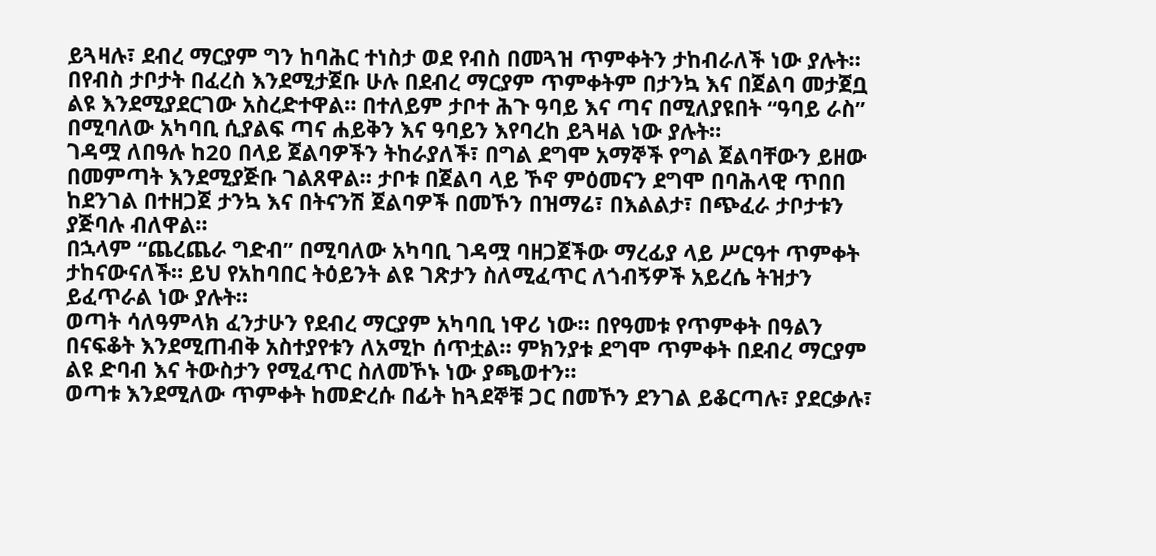ይጓዛሉ፣ ደብረ ማርያም ግን ከባሕር ተነስታ ወደ የብስ በመጓዝ ጥምቀትን ታከብራለች ነው ያሉት።
በየብስ ታቦታት በፈረስ እንደሚታጀቡ ሁሉ በደብረ ማርያም ጥምቀትም በታንኳ እና በጀልባ መታጀቧ ልዩ እንደሚያደርገው አስረድተዋል። በተለይም ታቦተ ሕጉ ዓባይ እና ጣና በሚለያዩበት “ዓባይ ራስ” በሚባለው አካባቢ ሲያልፍ ጣና ሐይቅን እና ዓባይን እየባረከ ይጓዛል ነው ያሉት።
ገዳሟ ለበዓሉ ከ20 በላይ ጀልባዎችን ትከራያለች፣ በግል ደግሞ አማኞች የግል ጀልባቸውን ይዘው በመምጣት እንደሚያጅቡ ገልጸዋል። ታቦቱ በጀልባ ላይ ኾኖ ምዕመናን ደግሞ በባሕላዊ ጥበበ ከደንገል በተዘጋጀ ታንኳ እና በትናንሽ ጀልባዎች በመኾን በዝማሬ፣ በእልልታ፣ በጭፈራ ታቦታቱን ያጅባሉ ብለዋል።
በኋላም “ጨረጨራ ግድብ” በሚባለው አካባቢ ገዳሟ ባዘጋጀችው ማረፊያ ላይ ሥርዓተ ጥምቀት ታከናውናለች። ይህ የአከባበር ትዕይንት ልዩ ገጽታን ስለሚፈጥር ለጎብኝዎች አይረሴ ትዝታን ይፈጥራል ነው ያሉት።
ወጣት ሳለዓምላክ ፈንታሁን የደብረ ማርያም አካባቢ ነዋሪ ነው። በየዓመቱ የጥምቀት በዓልን በናፍቆት እንደሚጠብቅ አስተያየቱን ለአሚኮ ሰጥቷል። ምክንያቱ ደግሞ ጥምቀት በደብረ ማርያም ልዩ ድባብ እና ትውስታን የሚፈጥር ስለመኾኑ ነው ያጫወተን።
ወጣቱ እንደሚለው ጥምቀት ከመድረሱ በፊት ከጓደኞቹ ጋር በመኾን ደንገል ይቆርጣሉ፣ ያደርቃሉ፣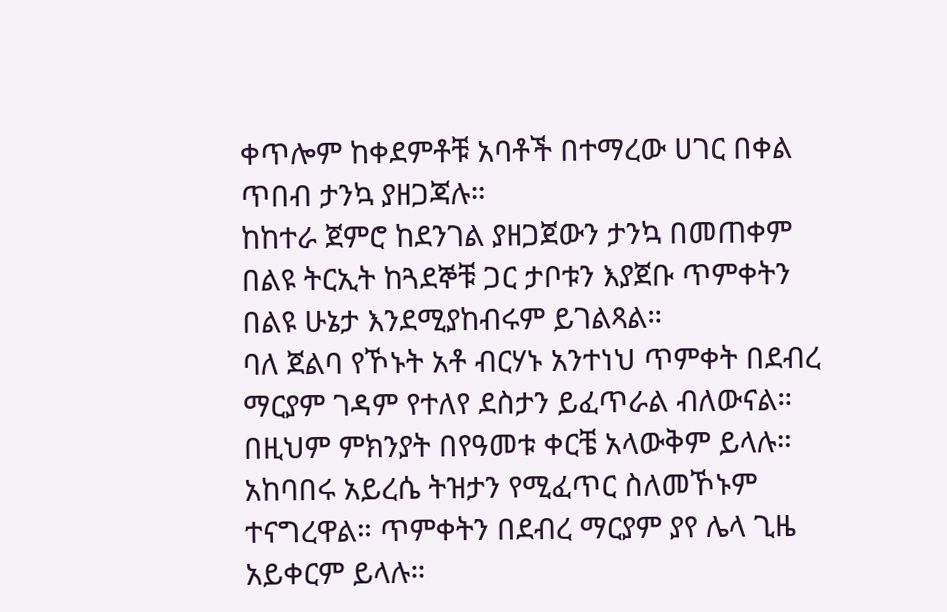ቀጥሎም ከቀደምቶቹ አባቶች በተማረው ሀገር በቀል ጥበብ ታንኳ ያዘጋጃሉ።
ከከተራ ጀምሮ ከደንገል ያዘጋጀውን ታንኳ በመጠቀም በልዩ ትርኢት ከጓደኞቹ ጋር ታቦቱን እያጀቡ ጥምቀትን በልዩ ሁኔታ እንደሚያከብሩም ይገልጻል።
ባለ ጀልባ የኾኑት አቶ ብርሃኑ አንተነህ ጥምቀት በደብረ ማርያም ገዳም የተለየ ደስታን ይፈጥራል ብለውናል። በዚህም ምክንያት በየዓመቱ ቀርቼ አላውቅም ይላሉ።
አከባበሩ አይረሴ ትዝታን የሚፈጥር ስለመኾኑም ተናግረዋል። ጥምቀትን በደብረ ማርያም ያየ ሌላ ጊዜ አይቀርም ይላሉ።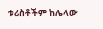ቱሪስቶችም ከሌላው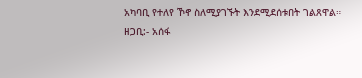አካባቢ የተለየ ኾኖ ስለሚያገኙት እንደሚደሰቱበት ገልጸዋል።
ዘጋቢ:- አሰፋ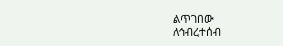ልጥገበው
ለኅብረተሰብ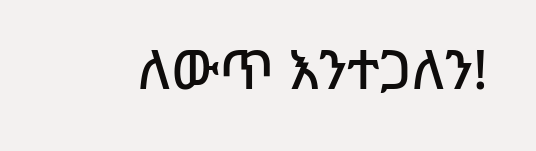ለውጥ እንተጋለን!